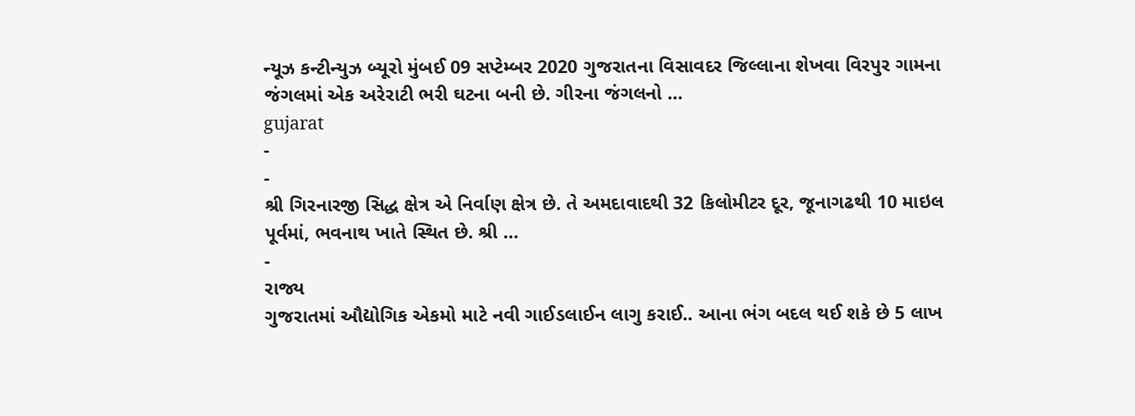ન્યૂઝ કન્ટીન્યુઝ બ્યૂરો મુંબઈ 09 સપ્ટેમ્બર 2020 ગુજરાતના વિસાવદર જિલ્લાના શેખવા વિરપુર ગામના જંગલમાં એક અરેરાટી ભરી ઘટના બની છે. ગીરના જંગલનો …
gujarat
-
-
શ્રી ગિરનારજી સિદ્ધ ક્ષેત્ર એ નિર્વાણ ક્ષેત્ર છે. તે અમદાવાદથી 32 કિલોમીટર દૂર, જૂનાગઢથી 10 માઇલ પૂર્વમાં, ભવનાથ ખાતે સ્થિત છે. શ્રી …
-
રાજ્ય
ગુજરાતમાં ઔદ્યોગિક એકમો માટે નવી ગાઈડલાઈન લાગુ કરાઈ.. આના ભંગ બદલ થઈ શકે છે 5 લાખ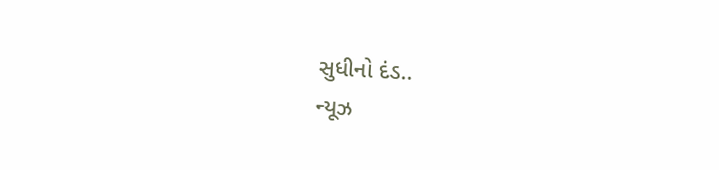સુધીનો દંડ..
ન્યૂઝ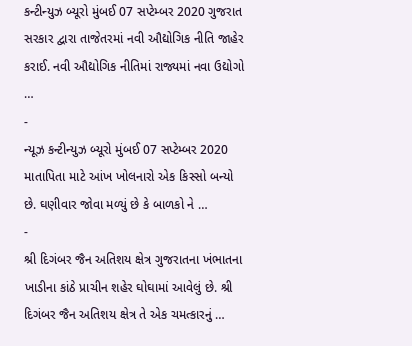કન્ટીન્યુઝ બ્યૂરો મુંબઈ 07 સપ્ટેમ્બર 2020 ગુજરાત સરકાર દ્વારા તાજેતરમાં નવી ઔદ્યોગિક નીતિ જાહેર કરાઈ. નવી ઔદ્યોગિક નીતિમાં રાજ્યમાં નવા ઉદ્યોગો …
-
ન્યૂઝ કન્ટીન્યુઝ બ્યૂરો મુંબઈ 07 સપ્ટેમ્બર 2020 માતાપિતા માટે આંખ ખોલનારો એક કિસ્સો બન્યો છે. ઘણીવાર જોવા મળ્યું છે કે બાળકો ને …
-
શ્રી દિગંબર જૈન અતિશય ક્ષેત્ર ગુજરાતના ખંભાતના ખાડીના કાંઠે પ્રાચીન શહેર ઘોઘામાં આવેલું છે. શ્રી દિગંબર જૈન અતિશય ક્ષેત્ર તે એક ચમત્કારનું …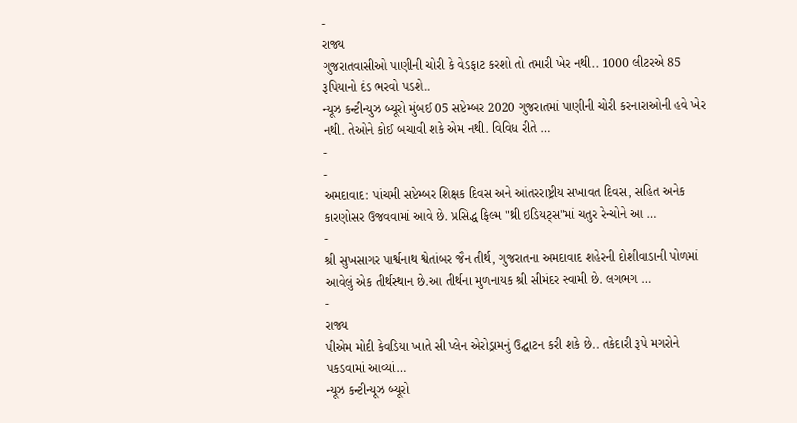-
રાજ્ય
ગુજરાતવાસીઓ પાણીની ચોરી કે વેડફાટ કરશો તો તમારી ખેર નથી.. 1000 લીટરએ 85 રૂપિયાનો દંડ ભરવો પડશે..
ન્યૂઝ કન્ટીન્યુઝ બ્યૂરો મુંબઈ 05 સપ્ટેમ્બર 2020 ગુજરાતમાં પાણીની ચોરી કરનારાઓની હવે ખેર નથી. તેઓને કોઈ બચાવી શકે એમ નથી. વિવિધ રીતે …
-
-
અમદાવાદ: પાંચમી સપ્ટેમ્બર શિક્ષક દિવસ અને આંતરરાષ્ટ્રીય સખાવત દિવસ, સહિત અનેક કારણોસર ઉજવવામાં આવે છે. પ્રસિદ્ધ ફિલ્મ "થ્રી ઇડિયટ્સ"માં ચતુર રેન્ચોને આ …
-
શ્રી સુખસાગર પાર્શ્વનાથ શ્વેતાંબર જૈન તીર્થ, ગુજરાતના અમદાવાદ શહેરની દોશીવાડાની પોળમાં આવેલું એક તીર્થસ્થાન છે.આ તીર્થના મુળનાયક શ્રી સીમંદર સ્વામી છે. લગભગ …
-
રાજ્ય
પીએમ મોદી કેવડિયા ખાતે સી પ્લેન એરોડ્રામનું ઉદ્ઘાટન કરી શકે છે.. તકેદારી રૂપે મગરોને પકડવામાં આવ્યાં…
ન્યૂઝ કન્ટીન્યૂઝ બ્યૂરો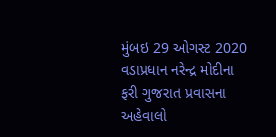મુંબઇ 29 ઓગસ્ટ 2020 વડાપ્રધાન નરેન્દ્ર મોદીના ફરી ગુજરાત પ્રવાસના અહેવાલો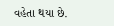વહેતા થયા છે.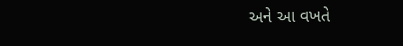અને આ વખતે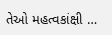તેઓ મહત્વકાંક્ષી …